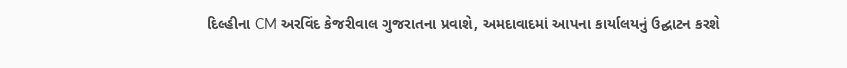દિલ્હીના CM અરવિંદ કેજરીવાલ ગુજરાતના પ્રવાશે, અમદાવાદમાં આપના કાર્યાલયનું ઉદ્ઘાટન કરશે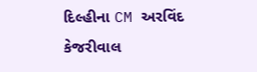દિલ્હીના CM અરવિંદ કેજરીવાલ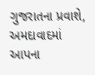ગુજરાતના પ્રવાશે, અમદાવાદમાં આપના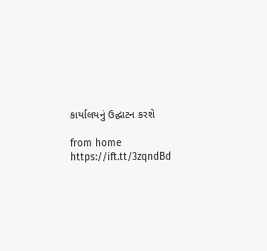કાર્યાલયનું ઉદ્ઘાટન કરશે

from home https://ift.tt/3zqndBd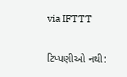via IFTTT

ટિપ્પણીઓ નથી: